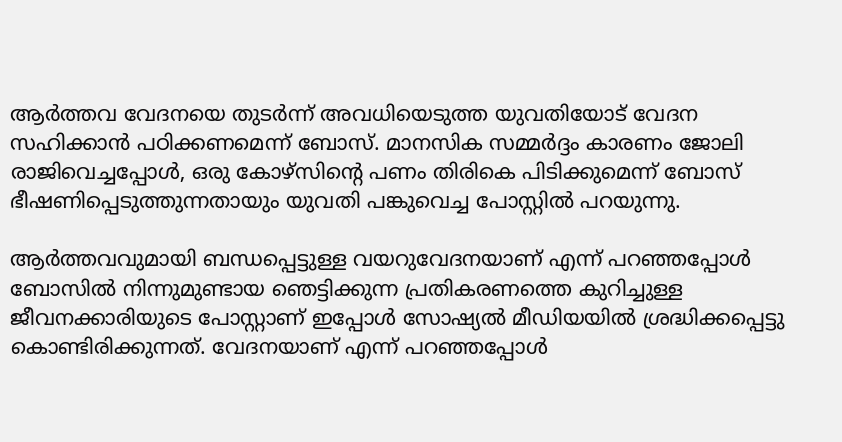ആർത്തവ വേദനയെ തുടർന്ന് അവധിയെടുത്ത യുവതിയോട് വേദന സഹിക്കാൻ പഠിക്കണമെന്ന് ബോസ്. മാനസിക സമ്മർദ്ദം കാരണം ജോലി രാജിവെച്ചപ്പോൾ, ഒരു കോഴ്സിന്റെ പണം തിരികെ പിടിക്കുമെന്ന് ബോസ് ഭീഷണിപ്പെടുത്തുന്നതായും യുവതി പങ്കുവെച്ച പോസ്റ്റിൽ പറയുന്നു.

ആർത്തവവുമായി ബന്ധപ്പെട്ടുള്ള വയറുവേദനയാണ് എന്ന് പറഞ്ഞപ്പോൾ ബോസിൽ നിന്നുമുണ്ടായ ഞെട്ടിക്കുന്ന പ്രതികരണത്തെ കുറിച്ചുള്ള ജീവനക്കാരിയുടെ പോസ്റ്റാണ് ഇപ്പോൾ സോഷ്യൽ മീഡിയയിൽ ശ്രദ്ധിക്കപ്പെട്ടു കൊണ്ടിരിക്കുന്നത്. വേദനയാണ് എന്ന് പറഞ്ഞപ്പോൾ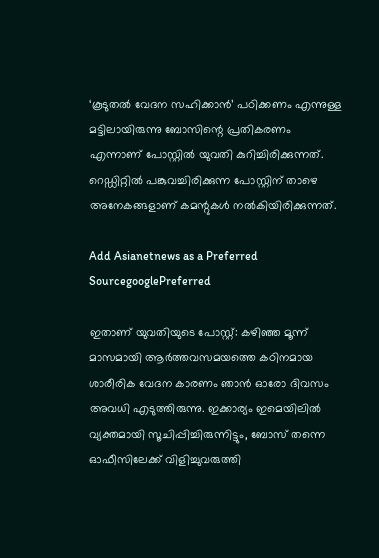‘കൂടുതൽ വേദന സഹിക്കാൻ’ പഠിക്കണം എന്നുള്ള മട്ടിലായിരുന്നു ബോസിന്റെ പ്രതികരണം എന്നാണ് പോസ്റ്റിൽ യുവതി കുറിച്ചിരിക്കുന്നത്. റെഡ്ഡിറ്റിൽ പങ്കുവച്ചിരിക്കുന്ന പോസ്റ്റിന് താഴെ അനേകങ്ങളാണ് കമന്റുകൾ നൽകിയിരിക്കുന്നത്.

Add Asianetnews as a Preferred SourcegooglePreferred

ഇതാണ് യുവതിയുടെ പോസ്റ്റ്: കഴിഞ്ഞ മൂന്ന് മാസമായി ആർത്തവസമയത്തെ കഠിനമായ ശാരീരിക വേദന കാരണം ഞാൻ ഓരോ ദിവസം അവധി എടുത്തിരുന്നു. ഇക്കാര്യം ഇമെയിലിൽ വ്യക്തമായി സൂചിപ്പിച്ചിരുന്നിട്ടും, ബോസ് തന്നെ ഓഫീസിലേക്ക് വിളിച്ചുവരുത്തി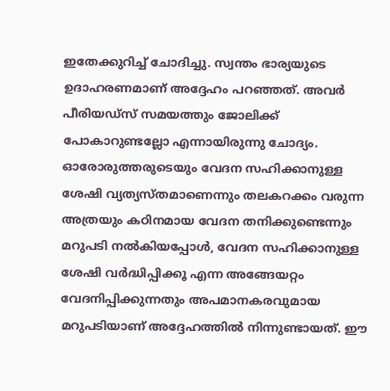ഇതേക്കുറിച്ച് ചോദിച്ചു. സ്വന്തം ഭാര്യയുടെ ഉദാഹരണമാണ് അദ്ദേഹം പറഞ്ഞത്. അവർ പീരിയഡ്‌സ് സമയത്തും ജോലിക്ക് പോകാറുണ്ടല്ലോ എന്നായിരുന്നു ചോദ്യം. ഓരോരുത്തരുടെയും വേദന സഹിക്കാനുള്ള ശേഷി വ്യത്യസ്തമാണെന്നും തലകറക്കം വരുന്ന അത്രയും കഠിനമായ വേദന തനിക്കുണ്ടെന്നും മറുപടി നൽകിയപ്പോൾ, വേദന സഹിക്കാനുള്ള ശേഷി വർദ്ധിപ്പിക്കൂ എന്ന അങ്ങേയറ്റം വേദനിപ്പിക്കുന്നതും അപമാനകരവുമായ മറുപടിയാണ് അദ്ദേഹത്തിൽ നിന്നുണ്ടായത്. ഈ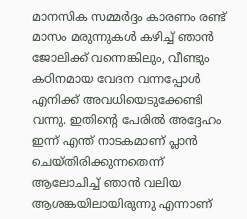മാനസിക സമ്മർദ്ദം കാരണം രണ്ട് മാസം മരുന്നുകൾ കഴിച്ച് ഞാൻ ജോലിക്ക് വന്നെങ്കിലും, വീണ്ടും കഠിനമായ വേദന വന്നപ്പോൾ എനിക്ക് അവധിയെടുക്കേണ്ടി വന്നു. ഇതിന്റെ പേരിൽ അദ്ദേഹം ഇന്ന് എന്ത് നാടകമാണ് പ്ലാൻ ചെയ്തിരിക്കുന്നതെന്ന് ആലോചിച്ച് ഞാൻ വലിയ ആശങ്കയിലായിരുന്നു എന്നാണ്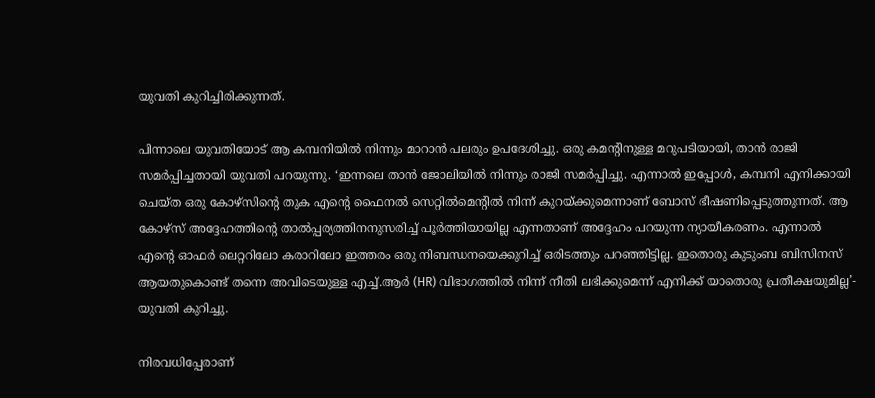യുവതി കുറിച്ചിരിക്കുന്നത്.

പിന്നാലെ യുവതിയോട് ആ കമ്പനിയിൽ നിന്നും മാറാൻ പലരും ഉപദേശിച്ചു. ഒരു കമന്റിനുള്ള മറുപടിയായി, താൻ രാജി സമർപ്പിച്ചതായി യുവതി പറയുന്നു. ‘ഇന്നലെ താൻ ജോലിയിൽ നിന്നും രാജി സമർപ്പിച്ചു. എന്നാൽ ഇപ്പോൾ, കമ്പനി എനിക്കായി ചെയ്ത ഒരു കോഴ്‌സിന്റെ തുക എന്റെ ഫൈനൽ സെറ്റിൽമെന്റിൽ നിന്ന് കുറയ്ക്കുമെന്നാണ് ബോസ് ഭീഷണിപ്പെടുത്തുന്നത്. ആ കോഴ്‌സ് അദ്ദേഹത്തിന്റെ താൽപ്പര്യത്തിനനുസരിച്ച് പൂർത്തിയായില്ല എന്നതാണ് അദ്ദേഹം പറയുന്ന ന്യായീകരണം. എന്നാൽ എന്റെ ഓഫർ ലെറ്ററിലോ കരാറിലോ ഇത്തരം ഒരു നിബന്ധനയെക്കുറിച്ച് ഒരിടത്തും പറഞ്ഞിട്ടില്ല. ഇതൊരു കുടുംബ ബിസിനസ് ആയതുകൊണ്ട് തന്നെ അവിടെയുള്ള എച്ച്.ആർ (HR) വിഭാഗത്തിൽ നിന്ന് നീതി ലഭിക്കുമെന്ന് എനിക്ക് യാതൊരു പ്രതീക്ഷയുമില്ല’- യുവതി കുറിച്ചു.

നിരവധിപ്പേരാണ്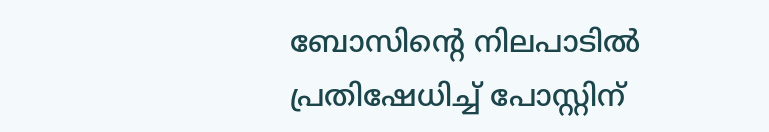ബോസിന്റെ നിലപാടിൽ പ്രതിഷേധിച്ച് പോസ്റ്റിന്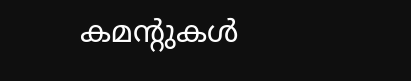കമന്റുകൾ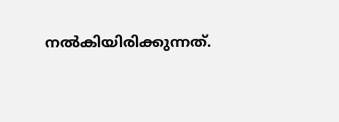നൽകിയിരിക്കുന്നത്.